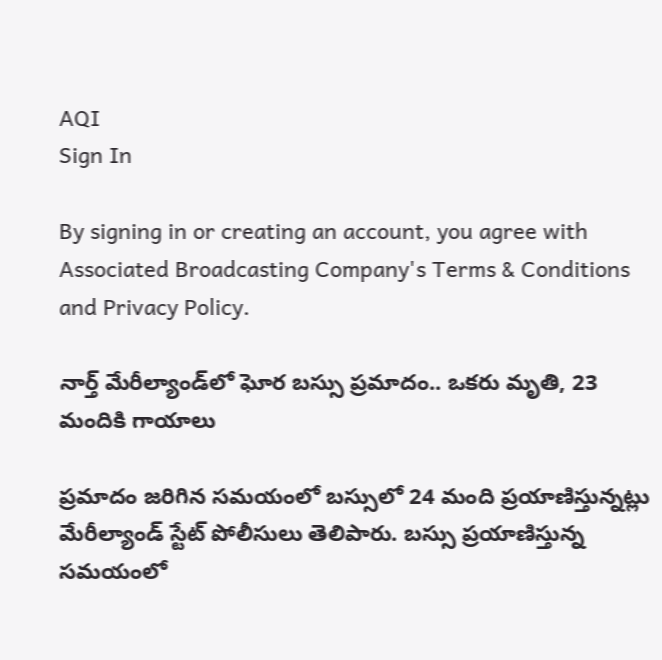AQI
Sign In

By signing in or creating an account, you agree with Associated Broadcasting Company's Terms & Conditions and Privacy Policy.

నార్త్ మేరీల్యాండ్‌లో ఘోర బస్సు ప్రమాదం.. ఒకరు మృతి, 23 మందికి గాయాలు

ప్రమాదం జరిగిన సమయంలో బస్సులో 24 మంది ప్రయాణిస్తున్నట్లు మేరీల్యాండ్ స్టేట్ పోలీసులు తెలిపారు. బస్సు ప్రయాణిస్తున్న సమయంలో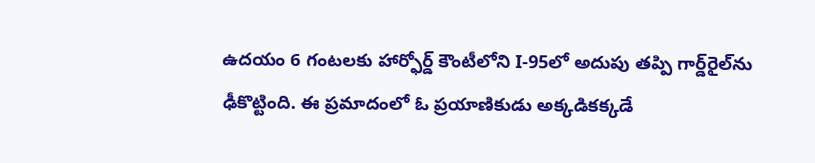ఉదయం 6 గంటలకు హార్ఫోర్డ్ కౌంటీలోని I-95లో అదుపు తప్పి గార్డ్‌రైల్‌ను ఢీకొట్టింది. ఈ ప్రమాదంలో ఓ ప్రయాణికుడు అక్కడికక్కడే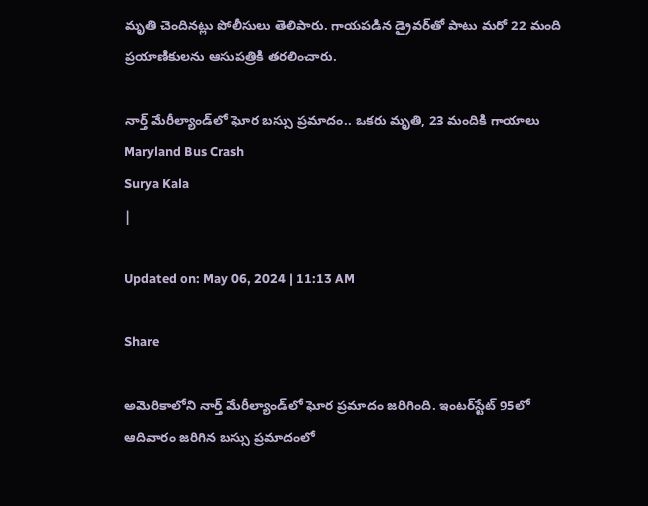మృతి చెందినట్లు పోలీసులు తెలిపారు. గాయపడిన డ్రైవర్‌తో పాటు మరో 22 మంది ప్రయాణికులను ఆసుపత్రికి తరలించారు.

నార్త్ మేరీల్యాండ్‌లో ఘోర బస్సు ప్రమాదం.. ఒకరు మృతి, 23 మందికి గాయాలు
Maryland Bus Crash
Surya Kala
|

Updated on: May 06, 2024 | 11:13 AM

Share

అమెరికాలోని నార్త్ మేరీల్యాండ్‌లో ఘోర ప్రమాదం జరిగింది. ఇంటర్‌స్టేట్ 95లో ఆదివారం జరిగిన బస్సు ప్రమాదంలో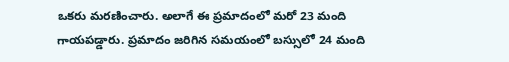ఒకరు మరణించారు. అలాగే ఈ ప్రమాదంలో మరో 23 మంది గాయపడ్డారు. ప్రమాదం జరిగిన సమయంలో బస్సులో 24 మంది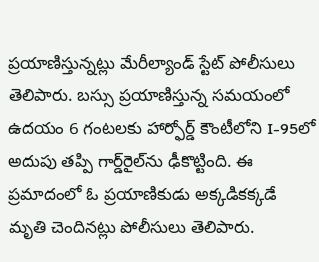ప్రయాణిస్తున్నట్లు మేరీల్యాండ్ స్టేట్ పోలీసులు తెలిపారు. బస్సు ప్రయాణిస్తున్న సమయంలో ఉదయం 6 గంటలకు హార్ఫోర్డ్ కౌంటీలోని I-95లో అదుపు తప్పి గార్డ్‌రైల్‌ను ఢీకొట్టింది. ఈ ప్రమాదంలో ఓ ప్రయాణికుడు అక్కడికక్కడే మృతి చెందినట్లు పోలీసులు తెలిపారు.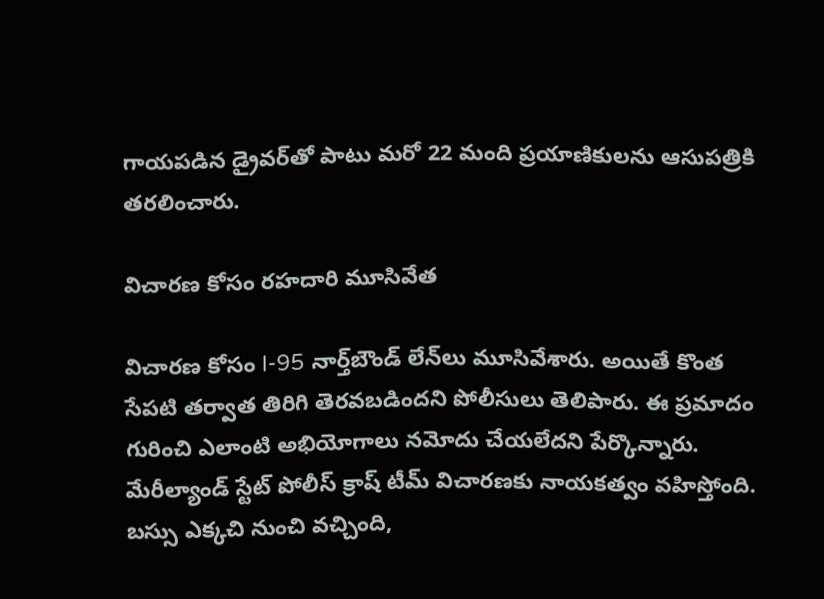గాయపడిన డ్రైవర్‌తో పాటు మరో 22 మంది ప్రయాణికులను ఆసుపత్రికి తరలించారు.

విచారణ కోసం రహదారి మూసివేత

విచారణ కోసం I-95 నార్త్‌బౌండ్ లేన్‌లు మూసివేశారు. అయితే కొంత సేపటి తర్వాత తిరిగి తెరవబడిందని పోలీసులు తెలిపారు. ఈ ప్రమాదం గురించి ఎలాంటి అభియోగాలు నమోదు చేయలేదని పేర్కొన్నారు. మేరీల్యాండ్ స్టేట్ పోలీస్ క్రాష్ టీమ్ విచారణకు నాయకత్వం వహిస్తోంది. బస్సు ఎక్కచి నుంచి వచ్చింది,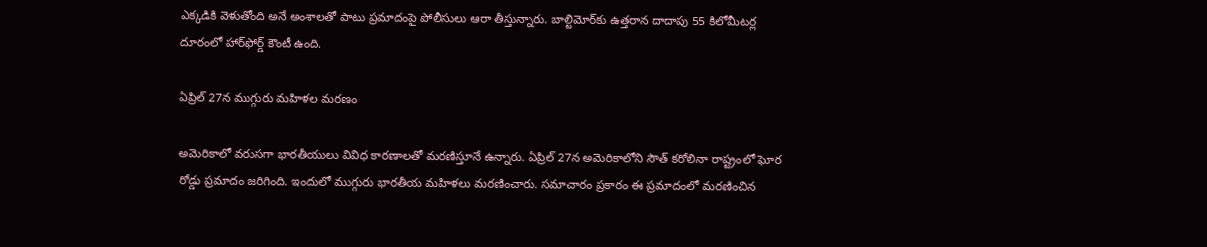ఎక్కడికి వెళుతోంది అనే అంశాలతో పాటు ప్రమాదంపై పోలీసులు ఆరా తీస్తున్నారు. బాల్టిమోర్‌కు ఉత్తరాన దాదాపు 55 కిలోమీటర్ల దూరంలో హార్‌ఫోర్డ్ కౌంటీ ఉంది.

ఏప్రిల్ 27న ముగ్గురు మహిళల మరణం

అమెరికాలో వరుసగా భారతీయులు వివిధ కారణాలతో మరణిస్తూనే ఉన్నారు. ఏప్రిల్ 27న అమెరికాలోని సౌత్ కరోలినా రాష్ట్రంలో ఘోర రోడ్డు ప్రమాదం జరిగింది. ఇందులో ముగ్గురు భారతీయ మహిళలు మరణించారు. సమాచారం ప్రకారం ఈ ప్రమాదంలో మరణించిన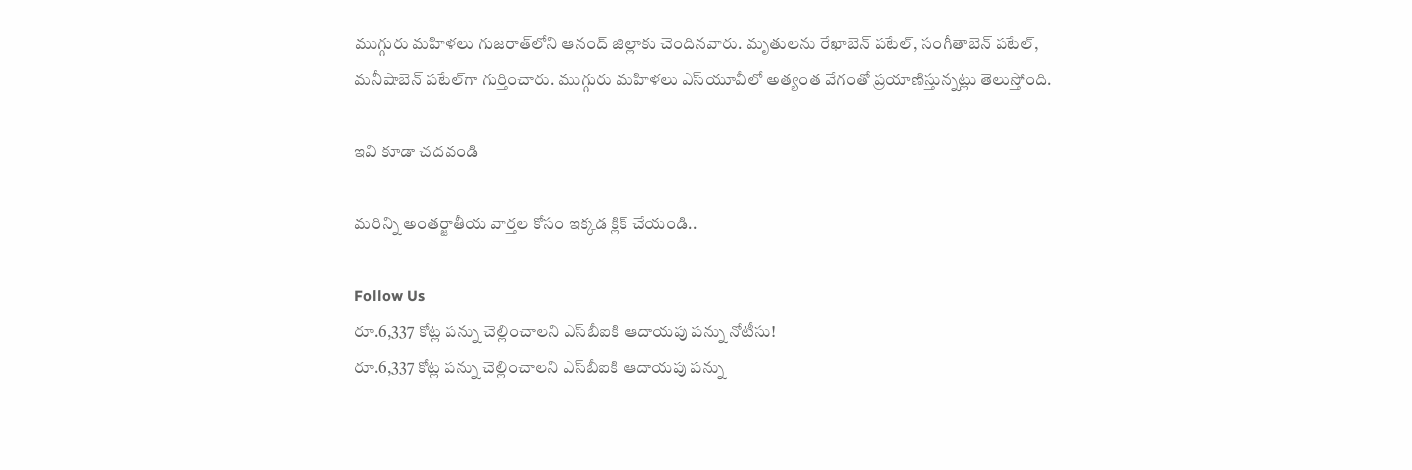ముగ్గురు మహిళలు గుజరాత్‌లోని ఆనంద్ జిల్లాకు చెందినవారు. మృతులను రేఖాబెన్ పటేల్, సంగీతాబెన్ పటేల్, మనీషాబెన్ పటేల్‌గా గుర్తించారు. ముగ్గురు మహిళలు ఎస్‌యూవీలో అత్యంత వేగంతో ప్రయాణిస్తున్నట్లు తెలుస్తోంది.

ఇవి కూడా చదవండి

మరిన్ని అంతర్జాతీయ వార్తల కోసం ఇక్కడ క్లిక్ చేయండి..

Follow Us
రూ.6,337 కోట్ల పన్ను చెల్లించాలని ఎస్‌బీఐకి ఆదాయపు పన్ను నోటీసు!
రూ.6,337 కోట్ల పన్ను చెల్లించాలని ఎస్‌బీఐకి ఆదాయపు పన్ను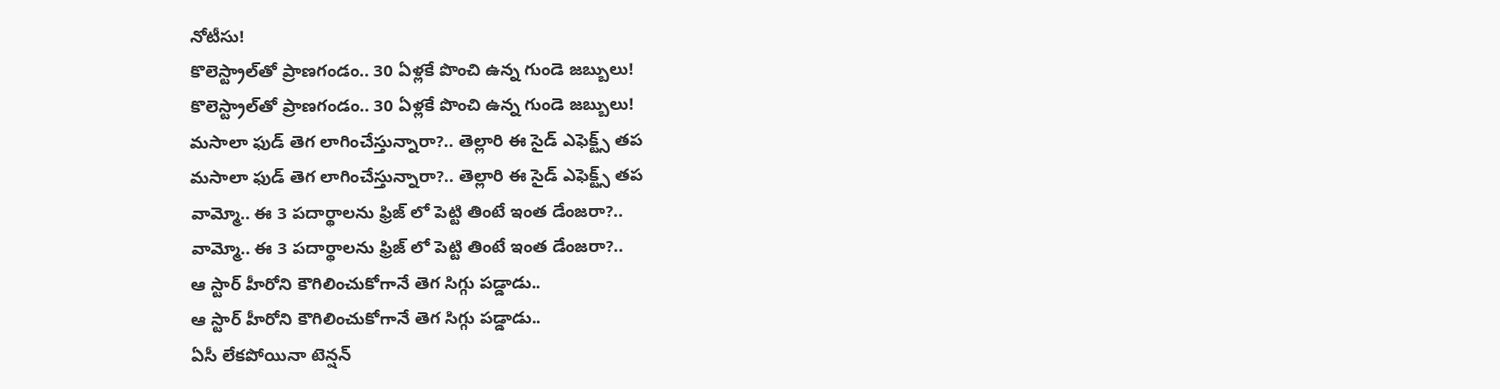నోటీసు!
కొలెస్ట్రాల్‌తో ప్రాణగండం.. 30 ఏళ్లకే పొంచి ఉన్న గుండె జబ్బులు!
కొలెస్ట్రాల్‌తో ప్రాణగండం.. 30 ఏళ్లకే పొంచి ఉన్న గుండె జబ్బులు!
మసాలా ఫుడ్ తెగ లాగించేస్తున్నారా?.. తెల్లారి ఈ సైడ్ ఎఫెక్ట్స్ తప
మసాలా ఫుడ్ తెగ లాగించేస్తున్నారా?.. తెల్లారి ఈ సైడ్ ఎఫెక్ట్స్ తప
వామ్మో.. ఈ 3 పదార్థాలను ఫ్రిజ్ లో పెట్టి తింటే ఇంత డేంజరా?..
వామ్మో.. ఈ 3 పదార్థాలను ఫ్రిజ్ లో పెట్టి తింటే ఇంత డేంజరా?..
ఆ స్టార్ హీరోని కౌగిలించుకోగానే తెగ సిగ్గు పడ్డాడు..
ఆ స్టార్ హీరోని కౌగిలించుకోగానే తెగ సిగ్గు పడ్డాడు..
ఏసీ లేకపోయినా టెన్షన్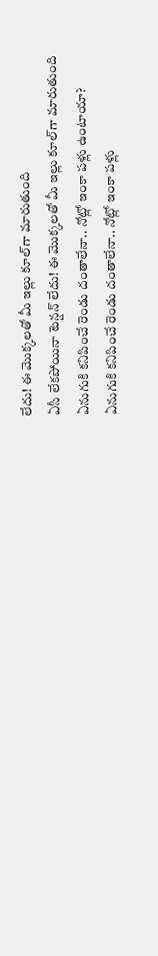లేదు! ఈ మొక్కలతో మీ ఇల్లు కూల్‌గా మారుతుంది
ఏసీ లేకపోయినా టెన్షన్ లేదు! ఈ మొక్కలతో మీ ఇల్లు కూల్‌గా మారుతుంది
ఏనుగుకి కనిపించే రెండు దంతాలేనా.. నోట్లో ఇంకా పళ్లు ఉంటాయా?
ఏనుగుకి కనిపించే రెండు దంతాలేనా.. నోట్లో ఇంకా పళ్లు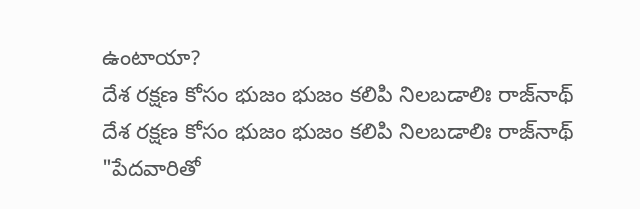ఉంటాయా?
దేశ రక్షణ కోసం భుజం భుజం కలిపి నిలబడాలిః రాజ్‌నాథ్
దేశ రక్షణ కోసం భుజం భుజం కలిపి నిలబడాలిః రాజ్‌నాథ్
"పేదవారితో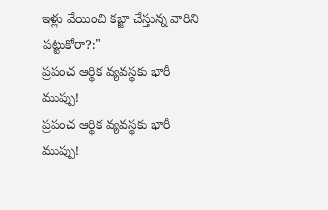ఇళ్లు వేయించి కబ్జా చేస్తున్న వారిని పట్టుకోరా?:"
ప్రపంచ ఆర్థిక వ్యవస్థకు భారీ ముప్పు!
ప్రపంచ ఆర్థిక వ్యవస్థకు భారీ ముప్పు!